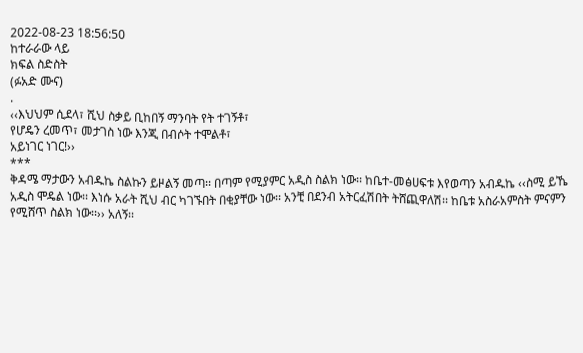2022-08-23 18:56:50
ከተራራው ላይ
ክፍል ስድስት
(ፉአድ ሙና)
.
‹‹እህህም ሲደላ፣ ሺህ ስቃይ ቢከበኝ ማንባት የት ተገኝቶ፣
የሆዴን ረመጥ፣ መታገስ ነው እንጂ በብሶት ተሞልቶ፣
አይነገር ነገር!››
***
ቅዳሜ ማታውን አብዱኬ ስልኩን ይዞልኝ መጣ፡፡ በጣም የሚያምር አዲስ ስልክ ነው፡፡ ከቤተ-መፅሀፍቱ እየወጣን አብዱኬ ‹‹ስሚ ይኼ አዲስ ሞዴል ነው፡፡ እነሱ አራት ሺህ ብር ካገኙበት በቂያቸው ነው፡፡ አንቺ በደንብ አትርፈሽበት ትሸጪዋለሽ፡፡ ከቤቱ አስራአምስት ምናምን የሚሸጥ ስልክ ነው፡፡›› አለኝ፡፡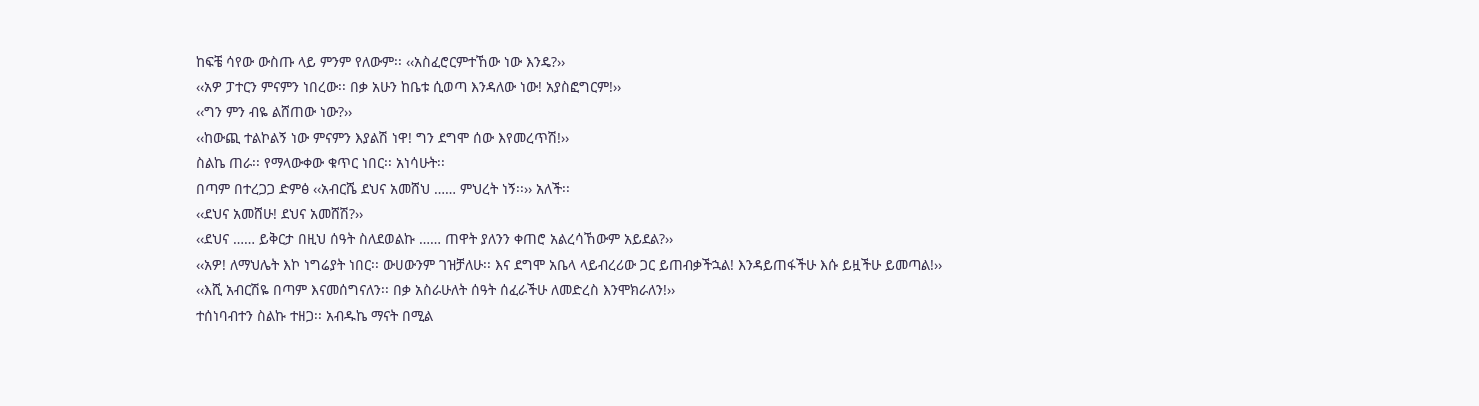ከፍቼ ሳየው ውስጡ ላይ ምንም የለውም፡፡ ‹‹አስፈሮርምተኸው ነው እንዴ?››
‹‹አዎ ፓተርን ምናምን ነበረው፡፡ በቃ አሁን ከቤቱ ሲወጣ እንዳለው ነው! አያስፎግርም!››
‹‹ግን ምን ብዬ ልሸጠው ነው?››
‹‹ከውጪ ተልኮልኝ ነው ምናምን እያልሽ ነዋ! ግን ደግሞ ሰው እየመረጥሽ!››
ስልኬ ጠራ፡፡ የማላውቀው ቁጥር ነበር፡፡ አነሳሁት፡፡
በጣም በተረጋጋ ድምፅ ‹‹አብርሼ ደህና አመሸህ …… ምህረት ነኝ፡፡›› አለች፡፡
‹‹ደህና አመሸሁ! ደህና አመሸሽ?››
‹‹ደህና …… ይቅርታ በዚህ ሰዓት ስለደወልኩ …… ጠዋት ያለንን ቀጠሮ አልረሳኸውም አይደል?››
‹‹አዎ! ለማህሌት እኮ ነግሬያት ነበር፡፡ ውሀውንም ገዝቻለሁ፡፡ እና ደግሞ አቤላ ላይብረሪው ጋር ይጠብቃችኋል! እንዳይጠፋችሁ እሱ ይዟችሁ ይመጣል!››
‹‹እሺ አብርሽዬ በጣም እናመሰግናለን፡፡ በቃ አስራሁለት ሰዓት ሰፈራችሁ ለመድረስ እንሞክራለን!››
ተሰነባብተን ስልኩ ተዘጋ፡፡ አብዱኬ ማናት በሚል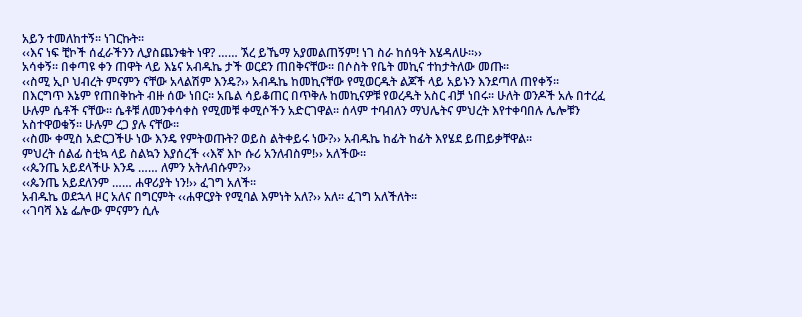አይን ተመለከተኝ፡፡ ነገርኩት፡፡
‹‹እና ነፍ ቺኮች ሰፈራችንን ሊያስጨንቁት ነዋ? …… ኧረ ይኼማ አያመልጠኝም! ነገ ስራ ከሰዓት እሄዳለሁ፡፡››
አሳቀኝ፡፡ በቀጣዩ ቀን ጠዋት ላይ እኔና አብዱኬ ታች ወርደን ጠበቅናቸው፡፡ በሶስት የቤት መኪና ተከታትለው መጡ፡፡
‹‹ስሚ ኢቦ ህብረት ምናምን ናቸው አላልሽም እንዴ?›› አብዱኬ ከመኪናቸው የሚወርዱት ልጆች ላይ አይኑን እንደጣለ ጠየቀኝ፡፡
በእርግጥ እኔም የጠበቅኩት ብዙ ሰው ነበር፡፡ አቤል ሳይቆጠር በጥቅሉ ከመኪናዎቹ የወረዱት አስር ብቻ ነበሩ፡፡ ሁለት ወንዶች አሉ በተረፈ ሁሉም ሴቶች ናቸው፡፡ ሴቶቹ ለመንቀሳቀስ የሚመቹ ቀሚሶችን አድርገዋል፡፡ ሰላም ተባብለን ማህሌትና ምህረት እየተቀባበሉ ሌሎቹን አስተዋወቁኝ፡፡ ሁሉም ረጋ ያሉ ናቸው፡፡
‹‹ስሙ ቀሚስ አድርጋችሁ ነው እንዴ የምትወጡት? ወይስ ልትቀይሩ ነው?›› አብዱኬ ከፊት ከፊት እየሄደ ይጠይቃቸዋል፡፡
ምህረት ሰልፊ ስቲኳ ላይ ስልኳን እያሰረች ‹‹እኛ እኮ ሱሪ አንለብስም!›› አለችው፡፡
‹‹ጴንጤ አይደላችሁ እንዴ …… ለምን አትለብሱም?››
‹‹ጴንጤ አይደለንም …… ሐዋሪያት ነን!›› ፈገግ አለች፡፡
አብዱኬ ወደኋላ ዞር አለና በግርምት ‹‹ሐዋርያት የሚባል እምነት አለ?›› አለ፡፡ ፈገግ አለችለት፡፡
‹‹ገባሻ እኔ ፌሎው ምናምን ሲሉ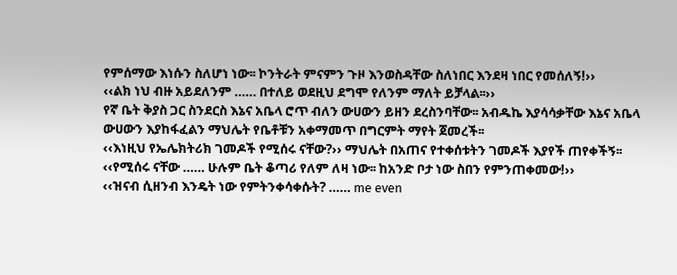የምሰማው እነሱን ስለሆነ ነው፡፡ ኮንትራት ምናምን ጉዞ እንወስዳቸው ስለነበር እንደዛ ነበር የመሰለኝ!››
‹‹ልክ ነህ ብዙ አይደለንም …… በተለይ ወደዚህ ደግሞ የለንም ማለት ይቻላል፡፡››
የኛ ቤት ቅያስ ጋር ስንደርስ እኔና አቤላ ሮጥ ብለን ውሀውን ይዘን ደረስንባቸው፡፡ አብዱኬ እያሳሳቃቸው እኔና አቤላ ውሀውን እያከፋፈልን ማህሌት የቤቶቹን አቀማመጥ በግርምት ማየት ጀመረች፡፡
‹‹እነዚህ የኤሌክትሪክ ገመዶች የሚሰሩ ናቸው?›› ማህሌት በአጠና የተቀሰቱትን ገመዶች እያየች ጠየቀችኝ፡፡
‹‹የሚሰሩ ናቸው …… ሁሉም ቤት ቆጣሪ የለም ለዛ ነው፡፡ ከአንድ ቦታ ነው ስበን የምንጠቀመው!››
‹‹ዝናብ ሲዘንብ እንዴት ነው የምትንቀሳቀሱት? …… me even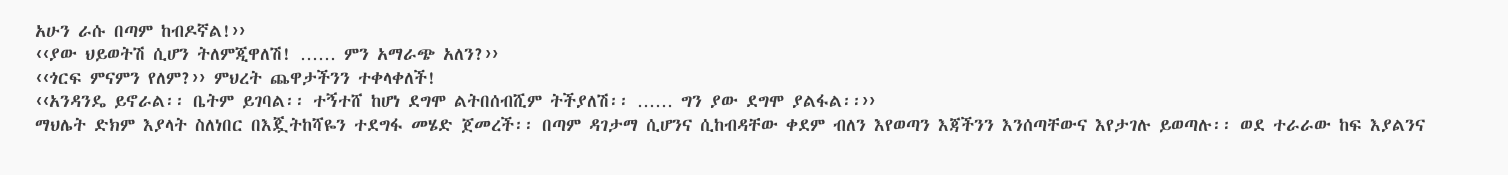አሁን ራሱ በጣም ከብዶኛል!››
‹‹ያው ህይወትሽ ሲሆን ትለምጂዋለሽ! …… ምን አማራጭ አለን?››
‹‹ጎርፍ ምናምን የለም?›› ምህረት ጨዋታችንን ተቀላቀለች!
‹‹አንዳንዴ ይኖራል፡፡ ቤትም ይገባል፡፡ ተኝተሸ ከሆነ ደግሞ ልትበሰብሺም ትችያለሽ፡፡ …… ግን ያው ደግሞ ያልፋል፡፡››
ማህሌት ድክም እያላት ስለነበር በእጇትከሻዬን ተደግፋ መሄድ ጀመረች፡፡ በጣም ዳገታማ ሲሆንና ሲከብዳቸው ቀደም ብለን እየወጣን እጃችንን እንሰጣቸውና እየታገሉ ይወጣሉ፡፡ ወደ ተራራው ከፍ እያልንና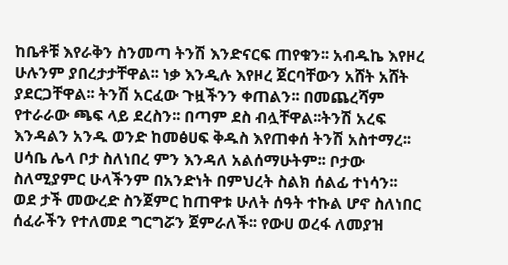ከቤቶቹ እየራቅን ስንመጣ ትንሽ እንድናርፍ ጠየቁን፡፡ አብዱኬ እየዞረ ሁሉንም ያበረታታቸዋል፡፡ ነቃ እንዲሉ እየዞረ ጀርባቸውን አሸት አሸት ያደርጋቸዋል፡፡ ትንሽ አርፈው ጉዟችንን ቀጠልን፡፡ በመጨረሻም የተራራው ጫፍ ላይ ደረስን፡፡ በጣም ደስ ብሏቸዋል፡፡ትንሽ አረፍ እንዳልን አንዱ ወንድ ከመፅሀፍ ቅዱስ እየጠቀሰ ትንሽ አስተማረ፡፡ ሀሳቤ ሌላ ቦታ ስለነበረ ምን እንዳለ አልሰማሁትም፡፡ ቦታው ስለሚያምር ሁላችንም በአንድነት በምህረት ስልክ ሰልፊ ተነሳን፡፡
ወደ ታች መውረድ ስንጀምር ከጠዋቱ ሁለት ሰዓት ተኩል ሆኖ ስለነበር ሰፈራችን የተለመደ ግርግሯን ጀምራለች፡፡ የውሀ ወረፋ ለመያዝ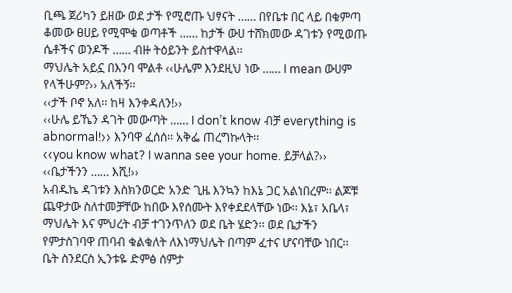ቢጫ ጀሪካን ይዘው ወደ ታች የሚሮጡ ህፃናት …… በየቤቱ በር ላይ በቁምጣ ቆመው ፀሀይ የሚሞቁ ወጣቶች …… ከታች ውሀ ተሸክመው ዳገቱን የሚወጡ ሴቶችና ወንዶች …… ብዙ ትዕይንት ይስተዋላል፡፡
ማህሌት አይኗ በእንባ ሞልቶ ‹‹ሁሌም እንደዚህ ነው …… I mean ውሀም የላችሁም?›› አለችኝ፡፡
‹‹ታች ቦኖ አለ፡፡ ከዛ እንቀዳለን!››
‹‹ሁሌ ይኼን ዳገት መውጣት …… I don’t know ብቻ everything is abnormal!›› እንባዋ ፈሰሰ፡፡ አቅፌ ጠረግኩላት፡፡
‹‹you know what? I wanna see your home. ይቻላል?››
‹‹ቤታችንን …… እሺ!››
አብዱኬ ዳገቱን እስክንወርድ አንድ ጊዜ እንኳን ከእኔ ጋር አልነበረም፡፡ ልጆቹ ጨዋታው ስለተመቻቸው ከበው እየሰሙት እየቀደደላቸው ነው፡፡ እኔ፣ አቤላ፣ ማህሌት እና ምህረት ብቻ ተገንጥለን ወደ ቤት ሄድን፡፡ ወደ ቤታችን የምታስገባዋ ጠባብ ቁልቁለት ለእነማህሌት በጣም ፈተና ሆናባቸው ነበር፡፡
ቤት ስንደርስ ኢንቱዬ ድምፅ ሰምታ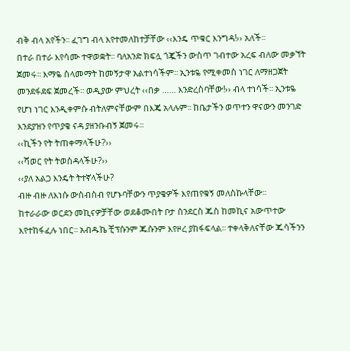ብቅ ብላ አየችን፡፡ ፈገግ ብላ እየተመለከተቻቸው ‹‹እንዴ ጥቁር እንግዳ!›› አለች፡፡
በተራ በተራ እየሳሙ ተዋወቋት፡፡ ባለአንድ ክፍሏ ጎጇችን ውስጥ ገብተው አረፍ ብለው መቃኘት ጀመሩ፡፡ እማዬ ስላመማት ከመኝታዋ አልተነሳችም፡፡ ኢንቱዬ የሚቀመስ ነገር ለማዘጋጀት መንደፋደፍ ጀመረች፡፡ ወዲያው ምህረት ‹‹በቃ …… እንድረስባቸው!›› ብላ ተነሳች፡፡ ኢንቱዬ የሆነ ነገር እንዲቀምሱ ብትለምናቸውም በእጄ አላሉም፡፡ ከቤታችን ወጥተን ዋናውን መንገድ እንደያዝን የጥያቄ ናዳ ያዘንቡብኝ ጀመሩ፡፡
‹‹ኪችን የት ትጠቀማላችሁ?››
‹‹ሻወር የት ትወስዳላችሁ?››
‹‹ያለ አልጋ እንዴት ትተኛላችሁ?
ብዙ ብዙ ለእነሱ ውስብስብ የሆኑባቸውን ጥያቄዎች እየጠየቁኝ መለስኩላቸው፡፡
ከተራራው ወርደን መኪናዎቻቸው ወደቆሙበት ቦታ ስንደርስ ጁስ ከመኪና አውጥተው እየተከፋፈሉ ነበር፡፡ አብዱኬ ቺፕሱንም ጁሱንም እየዞረ ያከፋፍላል፡፡ ተቀላቅለናቸው ጁሳችንን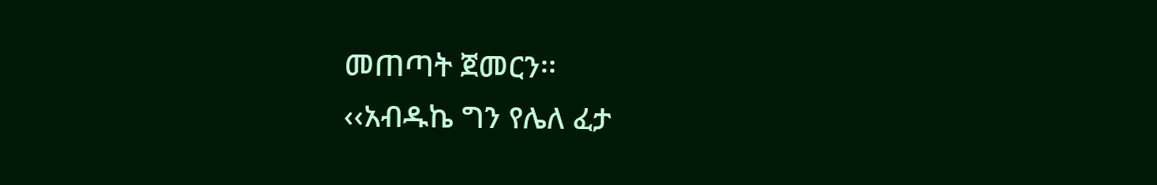መጠጣት ጀመርን፡፡
‹‹አብዱኬ ግን የሌለ ፈታ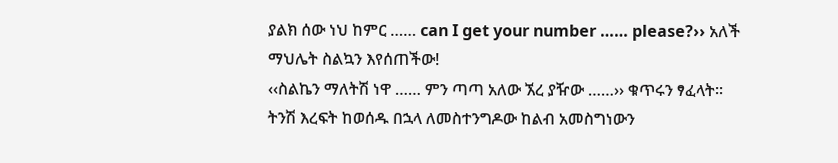ያልክ ሰው ነህ ከምር …… can I get your number …… please?›› አለች ማህሌት ስልኳን እየሰጠችው!
‹‹ስልኬን ማለትሽ ነዋ …… ምን ጣጣ አለው ኧረ ያዥው ……›› ቁጥሩን ፃፈላት፡፡
ትንሽ እረፍት ከወሰዱ በኋላ ለመስተንግዶው ከልብ አመስግነውን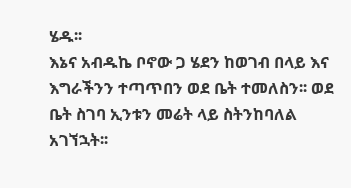ሄዱ፡፡
እኔና አብዱኬ ቦኖው ጋ ሄደን ከወገብ በላይ እና እግራችንን ተጣጥበን ወደ ቤት ተመለስን፡፡ ወደ ቤት ስገባ ኢንቱን መሬት ላይ ስትንከባለል አገኘኋት፡፡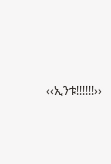‹‹ኢንቱ!!!!!!››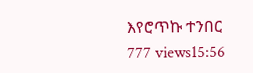እየሮጥኩ ተንበር
777 views15:56